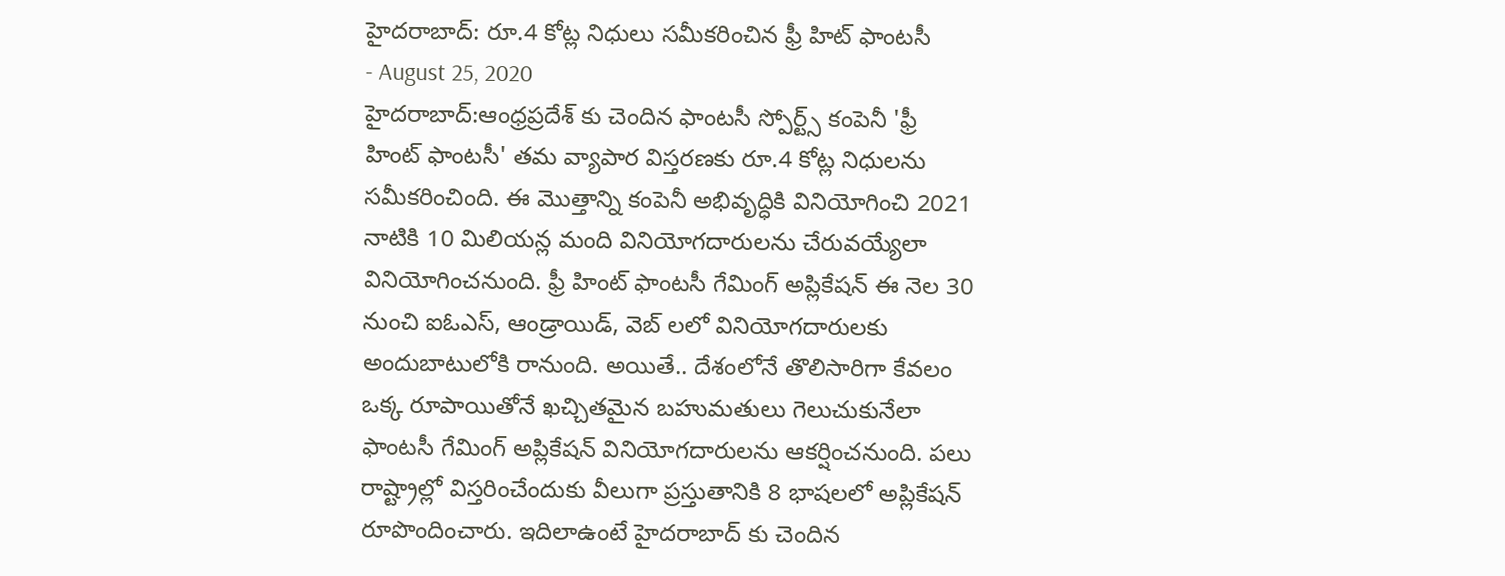హైదరాబాద్: రూ.4 కోట్ల నిధులు సమీకరించిన ఫ్రీ హిట్ ఫాంటసీ
- August 25, 2020
హైదరాబాద్:ఆంధ్రప్రదేశ్ కు చెందిన ఫాంటసీ స్పోర్ట్స్ కంపెనీ 'ఫ్రీ హింట్ ఫాంటసీ' తమ వ్యాపార విస్తరణకు రూ.4 కోట్ల నిధులను సమీకరించింది. ఈ మొత్తాన్ని కంపెనీ అభివృద్ధికి వినియోగించి 2021 నాటికి 10 మిలియన్ల మంది వినియోగదారులను చేరువయ్యేలా వినియోగించనుంది. ఫ్రీ హింట్ ఫాంటసీ గేమింగ్ అప్లికేషన్ ఈ నెల 30 నుంచి ఐఓఎస్, ఆండ్రాయిడ్, వెబ్ లలో వినియోగదారులకు అందుబాటులోకి రానుంది. అయితే.. దేశంలోనే తొలిసారిగా కేవలం ఒక్క రూపాయితోనే ఖచ్చితమైన బహుమతులు గెలుచుకునేలా ఫాంటసీ గేమింగ్ అప్లికేషన్ వినియోగదారులను ఆకర్షించనుంది. పలు రాష్ట్రాల్లో విస్తరించేందుకు వీలుగా ప్రస్తుతానికి 8 భాషలలో అప్లికేషన్ రూపొందించారు. ఇదిలాఉంటే హైదరాబాద్ కు చెందిన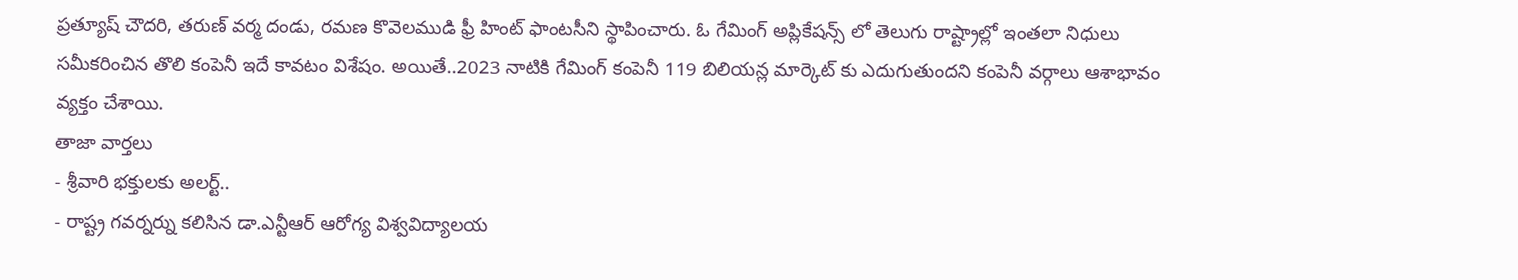ప్రత్యూష్ చౌదరి, తరుణ్ వర్మ దండు, రమణ కొవెలముడి ఫ్రీ హింట్ ఫాంటసీని స్థాపించారు. ఓ గేమింగ్ అప్లికేషన్స్ లో తెలుగు రాష్ట్రాల్లో ఇంతలా నిధులు సమీకరించిన తొలి కంపెనీ ఇదే కావటం విశేషం. అయితే..2023 నాటికి గేమింగ్ కంపెనీ 119 బిలియన్ల మార్కెట్ కు ఎదుగుతుందని కంపెనీ వర్గాలు ఆశాభావం వ్యక్తం చేశాయి.
తాజా వార్తలు
- శ్రీవారి భక్తులకు అలర్ట్..
- రాష్ట్ర గవర్నర్ను కలిసిన డా.ఎన్టీఆర్ ఆరోగ్య విశ్వవిద్యాలయ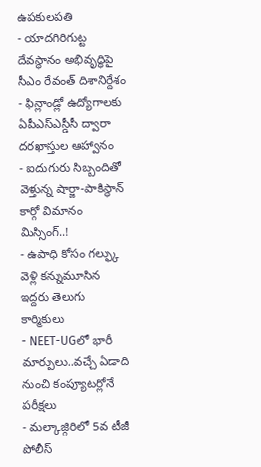ఉపకులపతి
- యాదగిరిగుట్ట దేవస్థానం అభివృద్ధిపై సీఎం రేవంత్ దిశానిర్దేశం
- ఫిన్లాండ్లో ఉద్యోగాలకు ఏపీఎస్ఎస్డీసీ ద్వారా దరఖాస్తుల ఆహ్వానం
- ఐదుగురు సిబ్బందితో వెళ్తున్న షార్జా-పాకిస్థాన్ కార్గో విమానం మిస్సింగ్..!
- ఉపాధి కోసం గల్ఫ్కు వెళ్లి కన్నుమూసిన ఇద్దరు తెలుగు కార్మికులు
- NEET-UGలో భారీ మార్పులు..వచ్చే ఏడాది నుంచి కంప్యూటర్లోనే పరీక్షలు
- మల్కాజ్గిరిలో 5వ టీజీ పోలీస్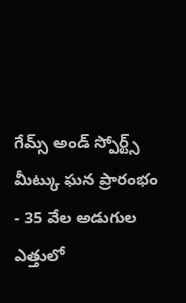గేమ్స్ అండ్ స్పోర్ట్స్ మీట్కు ఘన ప్రారంభం
- 35 వేల అడుగుల ఎత్తులో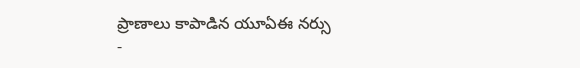ప్రాణాలు కాపాడిన యూఏఈ నర్సు
-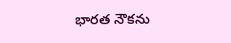భారత నౌకను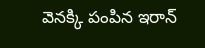వెనక్కి పంపిన ఇరాన్